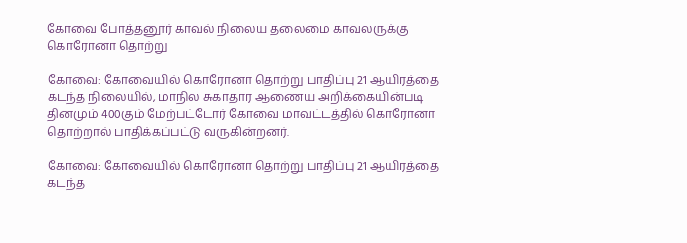கோவை போத்தனூர் காவல் நிலைய தலைமை காவலருக்கு கொரோனா தொற்று

கோவை: கோவையில் கொரோனா தொற்று பாதிப்பு 21 ஆயிரத்தை கடந்த நிலையில், மாநில சுகாதார ஆணைய அறிக்கையின்படி தினமும் 400கும் மேற்பட்டோர் கோவை மாவட்டத்தில் கொரோனா தொற்றால் பாதிக்கப்பட்டு வருகின்றனர்.

கோவை: கோவையில் கொரோனா தொற்று பாதிப்பு 21 ஆயிரத்தை கடந்த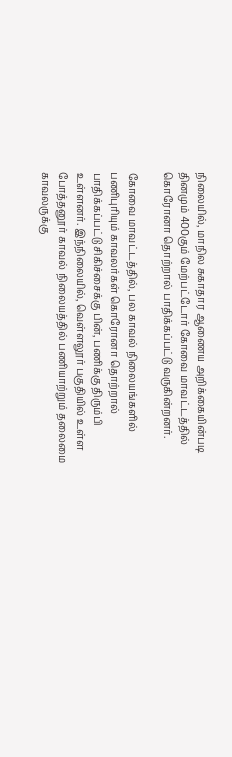நிலையில், மாநில சுகாதார ஆணைய அறிக்கையின்படி தினமும் 400கும் மேற்பட்டோர் கோவை மாவட்டத்தில் கொரோனா தொற்றால் பாதிக்கப்பட்டு வருகின்றனர்.

கோவை மாவட்டத்தில், பல காவல் நிலையங்களில் பணிபுரியும் காவலர்கள் கொரோனா தொற்றால் பாதிக்கப்பட்டு சிகிச்சைக்கு பின், பணிக்கு திரும்பி உள்ளனர். இந்நிலையில், வெள்ளலூர் பகுதியில் உள்ள போத்தனூர் காவல் நிலையத்தில் பணியாற்றும் தலைமை காவலருக்கு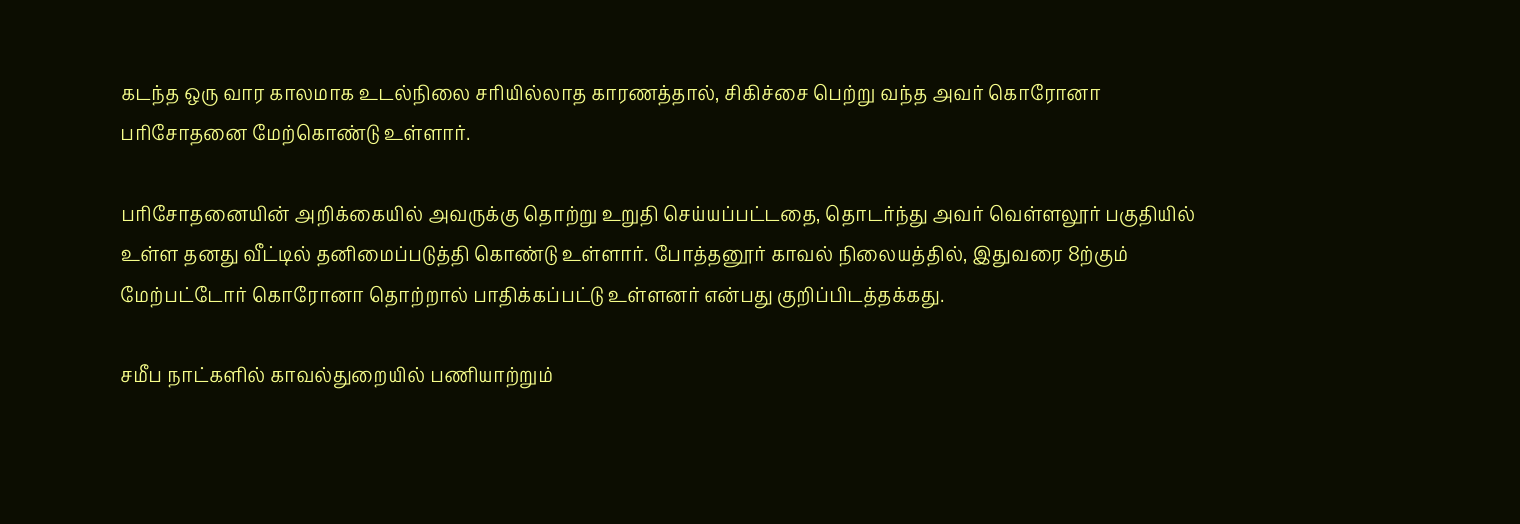கடந்த ஒரு வார காலமாக உடல்நிலை சரியில்லாத காரணத்தால், சிகிச்சை பெற்று வந்த அவர் கொரோனா பரிசோதனை மேற்கொண்டு உள்ளார்.

பரிசோதனையின் அறிக்கையில் அவருக்கு தொற்று உறுதி செய்யப்பட்டதை, தொடர்ந்து அவர் வெள்ளலூர் பகுதியில் உள்ள தனது வீட்டில் தனிமைப்படுத்தி கொண்டு உள்ளார். போத்தனூர் காவல் நிலையத்தில், இதுவரை 8ற்கும் மேற்பட்டோர் கொரோனா தொற்றால் பாதிக்கப்பட்டு உள்ளனர் என்பது குறிப்பிடத்தக்கது.

சமீப நாட்களில் காவல்துறையில் பணியாற்றும்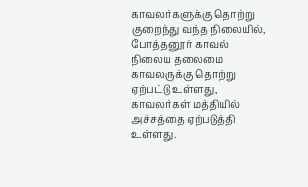காவலர்களுக்கு தொற்று குறைந்து வந்த நிலையில், போத்தனூர் காவல் நிலைய தலைமை காவலருக்கு தொற்று ஏற்பட்டு உள்ளது, காவலர்கள் மத்தியில் அச்சத்தை ஏற்படுத்தி உள்ளது.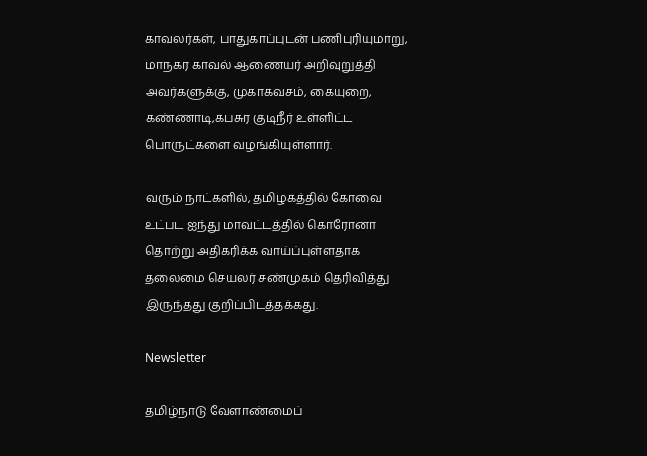காவலர்கள், பாதுகாப்புடன் பணிபுரியுமாறு, மாநகர காவல் ஆணையர் அறிவுறுத்தி அவர்களுக்கு, முகாகவசம், கையுறை, கண்ணாடி,கபசுர குடிநீர் உள்ளிட்ட பொருட்களை வழங்கியுள்ளார்.

வரும் நாட்களில், தமிழகத்தில் கோவை உட்பட ஐந்து மாவட்டத்தில் கொரோனா தொற்று அதிகரிக்க வாய்ப்புள்ளதாக தலைமை செயலர் சண்முகம் தெரிவித்து இருந்தது குறிப்பிடத்தக்கது.

Newsletter

தமிழ்நாடு வேளாண்மைப்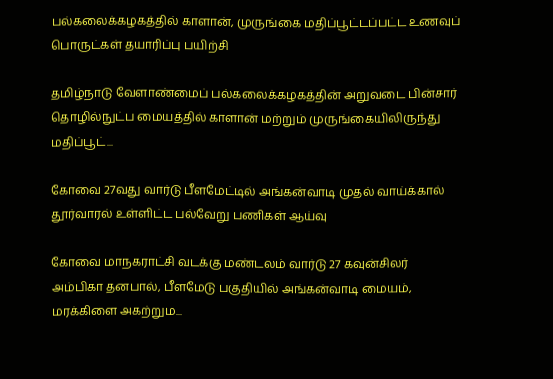பல்கலைக்கழகத்தில் காளான், முருங்கை மதிப்பூட்டப்பட்ட உணவுப் பொருட்கள் தயாரிப்பு பயிற்சி

தமிழ்நாடு வேளாண்மைப் பல்கலைக்கழகத்தின் அறுவடை பின்சார் தொழில்நுட்ப மையத்தில் காளான் மற்றும் முருங்கையிலிருந்து மதிப்பூட்...

கோவை 27வது வார்டு பீளமேட்டில் அங்கன்வாடி முதல் வாய்க்கால் தூர்வாரல் உள்ளிட்ட பல்வேறு பணிகள் ஆய்வு

கோவை மாநகராட்சி வடக்கு மண்டலம் வார்டு 27 கவுன்சிலர் அம்பிகா தனபால், பீளமேடு பகுதியில் அங்கன்வாடி மையம், மரக்கிளை அகற்றும...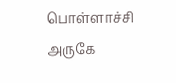பொள்ளாச்சி அருகே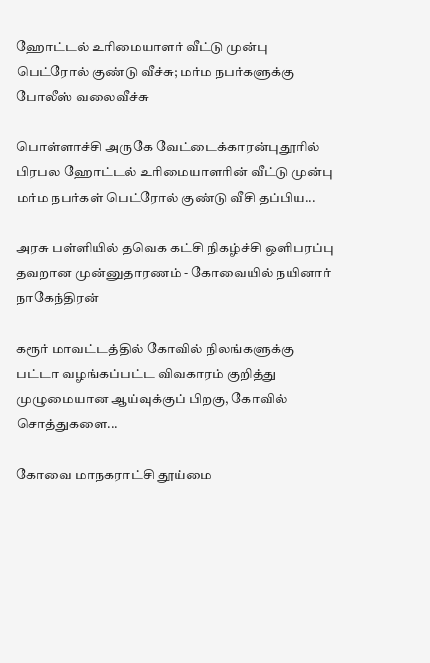ஹோட்டல் உரிமையாளர் வீட்டு முன்பு பெட்ரோல் குண்டு வீச்சு; மர்ம நபர்களுக்கு போலீஸ் வலைவீச்சு

பொள்ளாச்சி அருகே வேட்டைக்காரன்புதூரில் பிரபல ஹோட்டல் உரிமையாளரின் வீட்டு முன்பு மர்ம நபர்கள் பெட்ரோல் குண்டு வீசி தப்பிய...

அரசு பள்ளியில் தவெக கட்சி நிகழ்ச்சி ஒளிபரப்பு தவறான முன்னுதாரணம் - கோவையில் நயினார் நாகேந்திரன்

கரூர் மாவட்டத்தில் கோவில் நிலங்களுக்கு பட்டா வழங்கப்பட்ட விவகாரம் குறித்து முழுமையான ஆய்வுக்குப் பிறகு, கோவில் சொத்துகளை...

கோவை மாநகராட்சி தூய்மை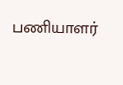பணியாளர்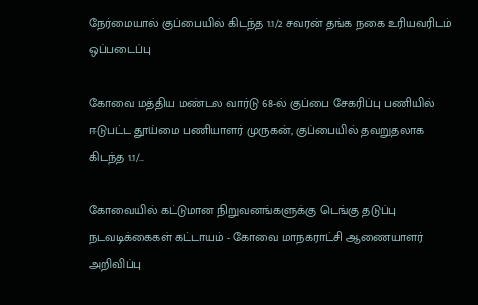நேர்மையால் குப்பையில் கிடந்த 1.1/2 சவரன் தங்க நகை உரியவரிடம் ஒப்படைப்பு

கோவை மத்திய மண்டல வார்டு 68-ல் குப்பை சேகரிப்பு பணியில் ஈடுபட்ட தூய்மை பணியாளர் முருகன், குப்பையில் தவறுதலாக கிடந்த 1.1/...

கோவையில் கட்டுமான நிறுவனங்களுக்கு டெங்கு தடுப்பு நடவடிக்கைகள் கட்டாயம் - கோவை மாநகராட்சி ஆணையாளர் அறிவிப்பு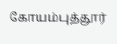கோயம்புத்தூர்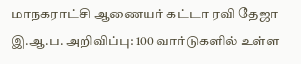மாநகராட்சி ஆணையர் கட்டா ரவி தேஜா இ.ஆ.ப. அறிவிப்பு: 100 வார்டுகளில் உள்ள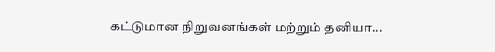கட்டுமான நிறுவனங்கள் மற்றும் தனியா...